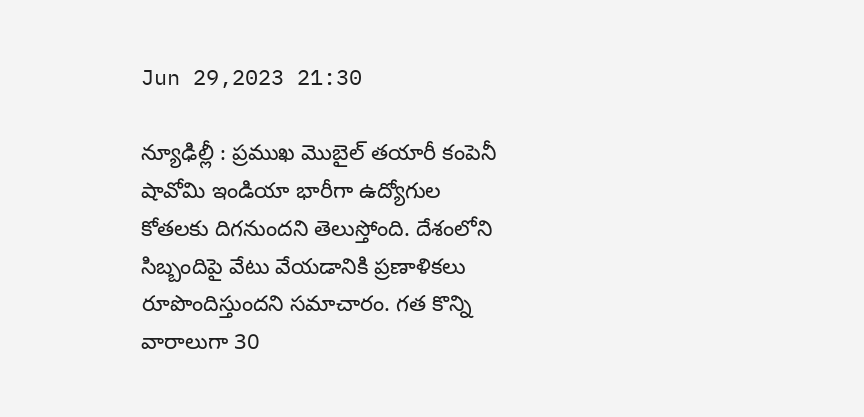Jun 29,2023 21:30

న్యూఢిల్లీ : ప్రముఖ మొబైల్‌ తయారీ కంపెనీ షావోమి ఇండియా భారీగా ఉద్యోగుల కోతలకు దిగనుందని తెలుస్తోంది. దేశంలోని సిబ్బందిపై వేటు వేయడానికి ప్రణాళికలు రూపొందిస్తుందని సమాచారం. గత కొన్ని వారాలుగా 30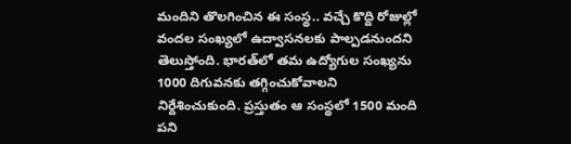మందిని తొలగించిన ఈ సంస్థ.. వచ్చే కొద్ది రోజుల్లో వందల సంఖ్యలో ఉద్వాసనలకు పాల్పడనుందని తెలుస్తోంది. భారత్‌లో తమ ఉద్యోగుల సంఖ్యను 1000 దిగువనకు తగ్గించుకోవాలని నిర్దేశించుకుంది. ప్రస్తుతం ఆ సంస్థలో 1500 మంది పని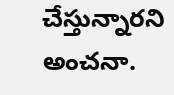చేస్తున్నారని అంచనా.